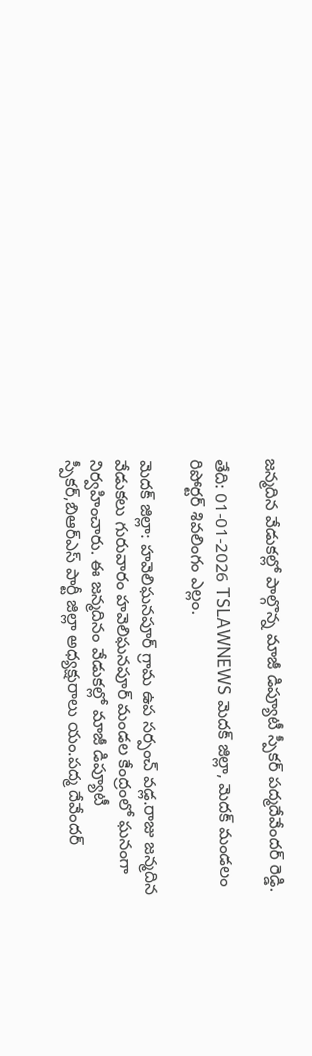జన్మదిన వేడుకల్లో పాల్గొన్న మాజీ డిప్యూటీ స్పీకర్ పద్మదేవేందర్ రెడ్డి.

తేది: 01-01-2026 TSLAWNEWS మెదక్ జిల్లా, మెదక్ మండలం రిపోర్టర్ శివలింగం ఎల్లం.

మెదక్ జిల్లా: హవెలిఘనపూర్ గ్రామ ఉప సర్పంచ్ వడ్ల.రాజు జన్మదిన వేడుకలు గురువారం హవెలిఘనపూర్ మండల కేంద్రంలో ఘనంగా నిర్వహించారు. ఈ జన్మదినం వేడుకల్లో మాజీ డిప్యూటీ స్పీకర్,బిఆర్ఎస్ పార్టీ జిల్లా అధ్యక్షురాలు యం.పద్మ దేవేందర్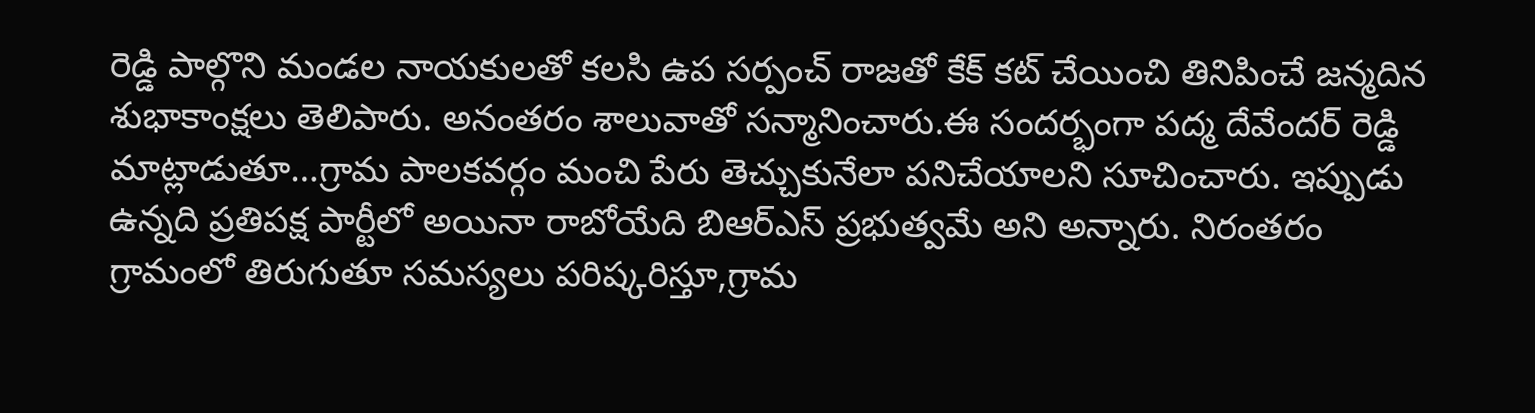రెడ్డి పాల్గొని మండల నాయకులతో కలసి ఉప సర్పంచ్ రాజతో కేక్ కట్ చేయించి తినిపించే జన్మదిన శుభాకాంక్షలు తెలిపారు. అనంతరం శాలువాతో సన్మానించారు.ఈ సందర్భంగా పద్మ దేవేందర్ రెడ్డి మాట్లాడుతూ…గ్రామ పాలకవర్గం మంచి పేరు తెచ్చుకునేలా పనిచేయాలని సూచించారు. ఇప్పుడు ఉన్నది ప్రతిపక్ష పార్టీలో అయినా రాబోయేది బిఆర్ఎస్ ప్రభుత్వమే అని అన్నారు. నిరంతరం గ్రామంలో తిరుగుతూ సమస్యలు పరిష్కరిస్తూ,గ్రామ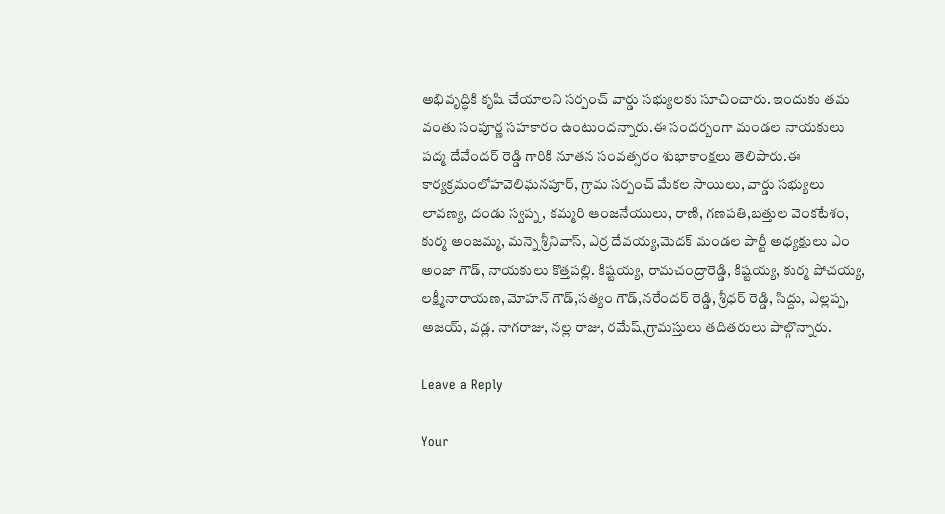అభివృద్ధికి కృషి చేయాలని సర్పంచ్ వార్డు సభ్యులకు సూచించారు. ఇందుకు తమ వంతు సంపూర్ణ సహకారం ఉంటుందన్నారు.ఈ సందర్బంగా మండల నాయకులు పద్మ దేవేందర్ రెడ్డి గారికి నూతన సంవత్సరం శుభాకాంక్షలు తెలిపారు.ఈ కార్యక్రమంలోహవెలిఘనపూర్, గ్రామ సర్పంచ్ మేకల సాయిలు, వార్డు సభ్యులు లావణ్య, దండు స్వప్న, కమ్మరి ఆంజనేయులు, రాణి, గణపతి,బత్తుల వెంకటేశం, కుర్మ అంజమ్మ, మన్నె శ్రీనివాస్, ఎర్ర దేవయ్య,మెదక్ మండల పార్టీ అధ్యక్షులు ఎం అంజా గౌడ్, నాయకులు కొత్తపల్లి. కిష్టయ్య, రామచంద్రారెడ్డి, కిష్టయ్య, కుర్మ పోచయ్య, లక్ష్మీనారాయణ, మోహన్ గౌడ్,సత్యం గౌడ్,నరేందర్ రెడ్డి, శ్రీధర్ రెడ్డి, సిద్దు, ఎల్లప్ప, అజయ్, వడ్ల. నాగరాజు, నల్ల రాజు, రమేష్,గ్రామస్తులు తదితరులు పాల్గొన్నారు.

Leave a Reply

Your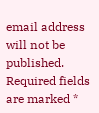email address will not be published. Required fields are marked *